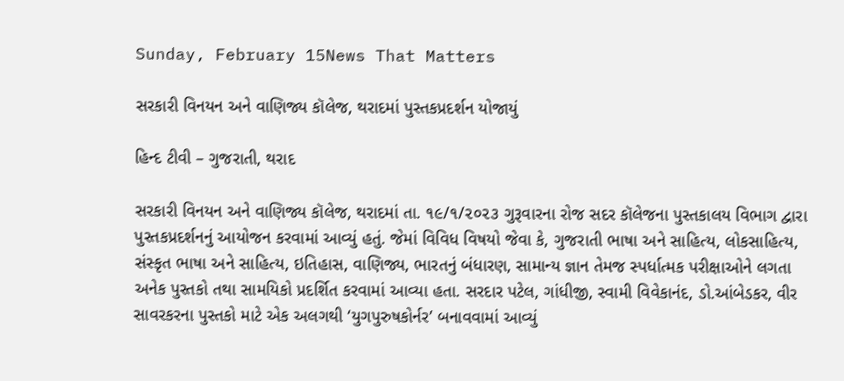Sunday, February 15News That Matters

સરકારી વિનયન અને વાણિજ્ય કૉલેજ, થરાદમાં પુસ્તકપ્રદર્શન યોજાયું

હિન્દ ટીવી – ગુજરાતી, થરાદ

સરકારી વિનયન અને વાણિજ્ય કૉલેજ, થરાદમાં તા. ૧૯/૧/૨૦૨૩ ગુરૂવારના રોજ સદર કૉલેજના પુસ્તકાલય વિભાગ દ્વારા પુસ્તકપ્રદર્શનનું આયોજન કરવામાં આવ્યું હતું. જેમાં વિવિધ વિષયો જેવા કે, ગુજરાતી ભાષા અને સાહિત્ય, લોકસાહિત્ય, સંસ્કૃત ભાષા અને સાહિત્ય, ઇતિહાસ, વાણિજ્ય, ભારતનું બંધારણ, સામાન્ય જ્ઞાન તેમજ સ્પર્ધાત્મક પરીક્ષાઓને લગતા અનેક પુસ્તકો તથા સામયિકો પ્રદર્શિત કરવામાં આવ્યા હતા. સરદાર પટેલ, ગાંધીજી, સ્વામી વિવેકાનંદ, ડો.આંબેડકર, વીર સાવરકરના પુસ્તકો માટે એક અલગથી ‘યુગપુરુષકોર્નર’ બનાવવામાં આવ્યું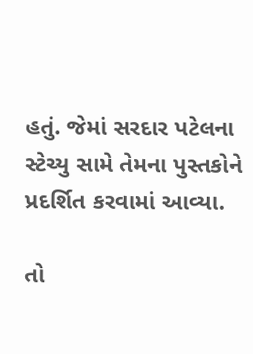હતું. જેમાં સરદાર પટેલના સ્ટેચ્યુ સામે તેમના પુસ્તકોને પ્રદર્શિત કરવામાં આવ્યા.

તો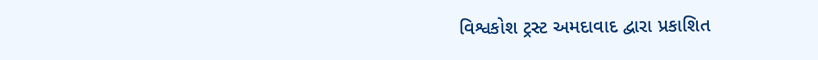વિશ્વકોશ ટ્રસ્ટ અમદાવાદ દ્વારા પ્રકાશિત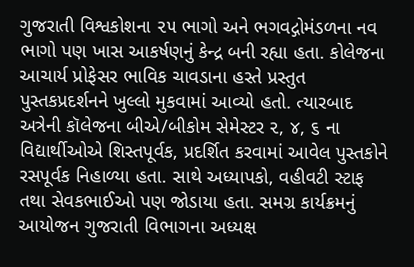ગુજરાતી વિશ્વકોશના ૨૫ ભાગો અને ભગવદ્ગોમંડળના નવ ભાગો પણ ખાસ આકર્ષણનું કેન્દ્ર બની રહ્યા હતા. કોલેજના આચાર્ય પ્રોફેસર ભાવિક ચાવડાના હસ્તે પ્રસ્તુત પુસ્તકપ્રદર્શનને ખુલ્લો મુકવામાં આવ્યો હતો. ત્યારબાદ અત્રેની કૉલેજના બીએ/બીકોમ સેમેસ્ટર ૨, ૪, ૬ ના વિદ્યાર્થીઓએ શિસ્તપૂર્વક, પ્રદર્શિત કરવામાં આવેલ પુસ્તકોને રસપૂર્વક નિહાળ્યા હતા. સાથે અધ્યાપકો, વહીવટી સ્ટાફ તથા સેવકભાઈઓ પણ જોડાયા હતા. સમગ્ર કાર્યક્રમનું આયોજન ગુજરાતી વિભાગના અધ્યક્ષ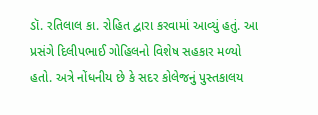ડૉ. રતિલાલ કા. રોહિત દ્વારા કરવામાં આવ્યું હતું. આ પ્રસંગે દિલીપભાઈ ગોહિલનો વિશેષ સહકાર મળ્યો હતો. અત્રે નોંધનીય છે કે સદર કોલેજનું પુસ્તકાલય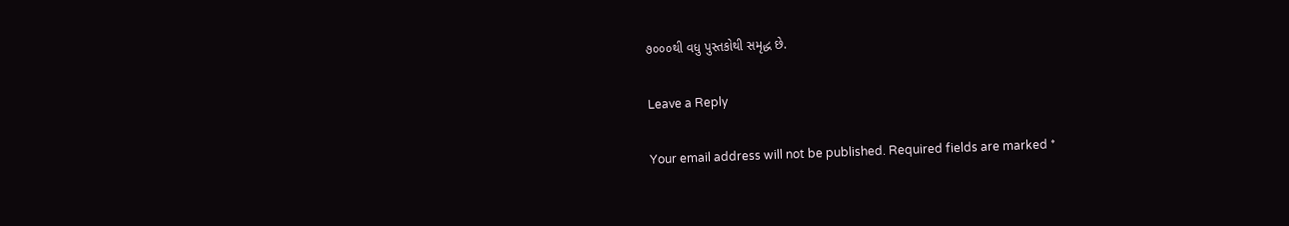૭૦૦૦થી વધુ પુસ્તકોથી સમૃદ્ધ છે.

Leave a Reply

Your email address will not be published. Required fields are marked *